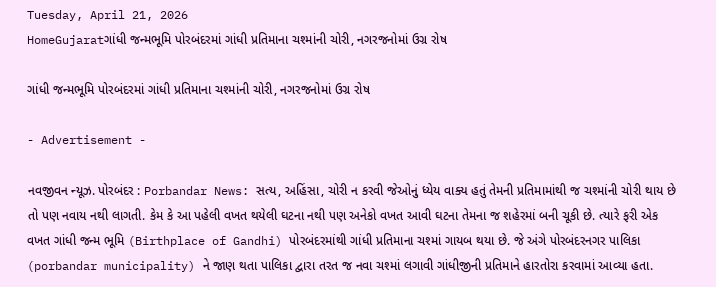Tuesday, April 21, 2026
HomeGujaratગાંધી જન્મભૂમિ પોરબંદરમાં ગાંધી પ્રતિમાના ચશ્માંની ચોરી, નગરજનોમાં ઉગ્ર રોષ

ગાંધી જન્મભૂમિ પોરબંદરમાં ગાંધી પ્રતિમાના ચશ્માંની ચોરી, નગરજનોમાં ઉગ્ર રોષ

- Advertisement -

નવજીવન ન્યૂઝ. પોરબંદર : Porbandar News: સત્ય, અહિંસા, ચોરી ન કરવી જેઓનું ધ્યેય વાક્ય હતું તેમની પ્રતિમામાંથી જ ચશ્માંની ચોરી થાય છે તો પણ નવાય નથી લાગતી. કેમ કે આ પહેલી વખત થયેલી ઘટના નથી પણ અનેકો વખત આવી ઘટના તેમના જ શહેરમાં બની ચૂકી છે. ત્યારે ફરી એક વખત ગાંધી જન્મ ભૂમિ (Birthplace of Gandhi) પોરબંદરમાંથી ગાંધી પ્રતિમાના ચશ્માં ગાયબ થયા છે. જે અંગે પોરબંદરનગર પાલિકા (porbandar municipality) ને જાણ થતા પાલિકા દ્વારા તરત જ નવા ચશ્માં લગાવી ગાંધીજીની પ્રતિમાને હારતોરા કરવામાં આવ્યા હતા.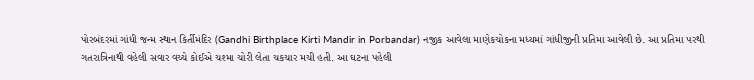પોરબંદરમાં ગાંધી જન્મ સ્થાન કિર્તીમંદિર (Gandhi Birthplace Kirti Mandir in Porbandar) નજીક આવેલા માણેકચોકના મધ્યમાં ગાંધીજીની પ્રતિમા આવેલી છે. આ પ્રતિમા પરથી ગતરાત્રિનાથી વહેલી સવાર વચ્ચે કોઈએ ચશ્મા ચોરી લેતા ચકચાર મચી હતી. આ ઘટના પહેલી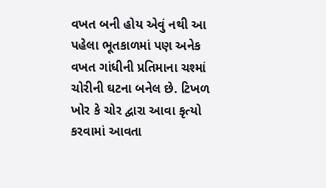વખત બની હોય એવું નથી આ પહેલા ભૂતકાળમાં પણ અનેક વખત ગાંધીની પ્રતિમાના ચશ્માં ચોરીની ઘટના બનેલ છે. ટિખળ ખોર કે ચોર દ્વારા આવા કૃત્યો કરવામાં આવતા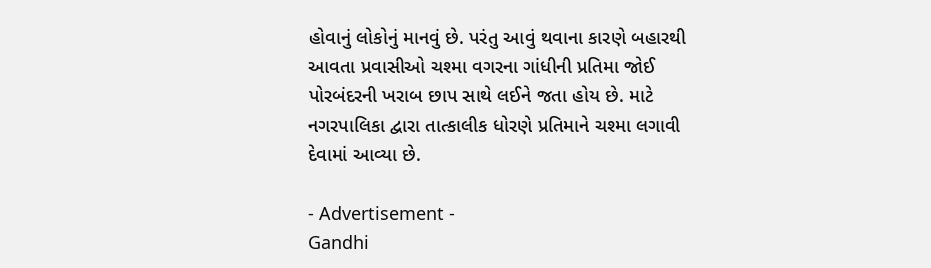હોવાનું લોકોનું માનવું છે. પરંતુ આવું થવાના કારણે બહારથી આવતા પ્રવાસીઓ ચશ્મા વગરના ગાંધીની પ્રતિમા જોઈ પોરબંદરની ખરાબ છાપ સાથે લઈને જતા હોય છે. માટે નગરપાલિકા દ્વારા તાત્કાલીક ધોરણે પ્રતિમાને ચશ્મા લગાવી દેવામાં આવ્યા છે.

- Advertisement -
Gandhi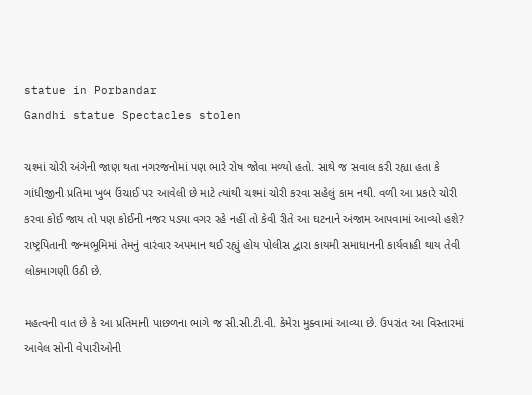statue in Porbandar
Gandhi statue Spectacles stolen

ચશ્માં ચોરી અંગેની જાણ થતા નગરજનોમાં પણ ભારે રોષ જોવા મળ્યો હતો. સાથે જ સવાલ કરી રહ્યા હતા કે ગાંધીજીની પ્રતિમા ખુબ ઉંચાઈ પર આવેલી છે માટે ત્યાંથી ચશ્માં ચોરી કરવા સહેલું કામ નથી. વળી આ પ્રકારે ચોરી કરવા કોઈ જાય તો પણ કોઈની નજર પડ્યા વગર રહે નહીં તો કેવી રીતે આ ઘટનાને અંજામ આપવામાં આવ્યો હશે? રાષ્ટ્રપિતાની જન્મભૂમિમાં તેમનું વારંવાર અપમાન થઈ રહ્યું હોય પોલીસ દ્વારા કાયમી સમાધાનની કાર્યવાહી થાય તેવી લોકમાગણી ઉઠી છે.

મહત્વની વાત છે કે આ પ્રતિમાની પાછળના ભાગે જ સી.સી.ટી.વી. કેમેરા મુક્વામાં આવ્યા છે. ઉપરાંત આ વિસ્તારમાં આવેલ સોની વેપારીઓની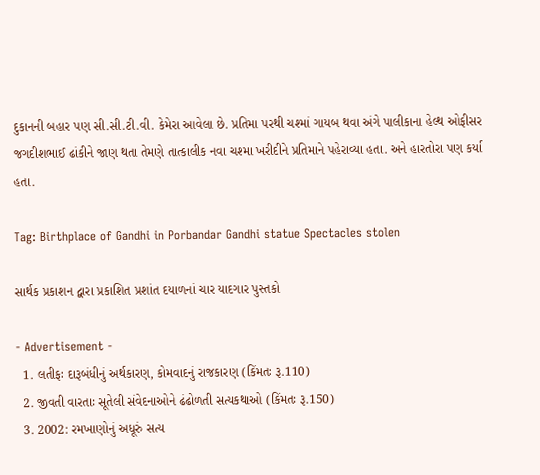દુકાનની બહાર પણ સી.સી.ટી.વી. કેમેરા આવેલા છે. પ્રતિમા પરથી ચશ્માં ગાયબ થવા અંગે પાલીકાના હેલ્થ ઓફીસર જગદીશભાઈ ઢાંકીને જાણ થતા તેમણે તાત્કાલીક નવા ચશ્મા ખરીદીને પ્રતિમાને પહેરાવ્યા હતા. અને હારતોરા પણ કર્યા હતા.

Tag: Birthplace of Gandhi in Porbandar Gandhi statue Spectacles stolen

સાર્થક પ્રકાશન દ્વારા પ્રકાશિત પ્રશાંત દયાળનાં ચાર યાદગાર પુસ્તકો

- Advertisement -
  1. લતીફઃ દારૂબંધીનું અર્થકારણ, કોમવાદનું રાજકારણ (કિંમતઃ રૂ.110)
  2. જીવતી વારતાઃ સૂતેલી સંવેદનાઓને ઢંઢોળતી સત્યકથાઓ (કિંમતઃ રૂ.150)
  3. 2002: રમખાણોનું અધૂરું સત્ય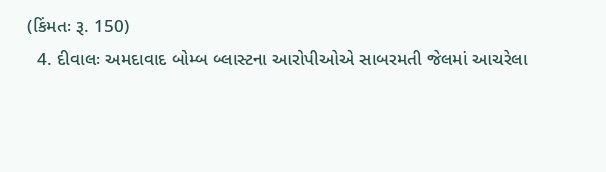(કિંમતઃ રૂ. 150)
  4. દીવાલઃ અમદાવાદ બોમ્બ બ્લાસ્ટના આરોપીઓએ સાબરમતી જેલમાં આચરેલા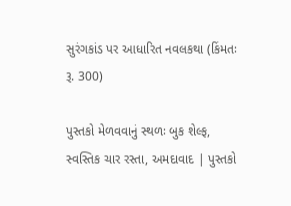સુરંગકાંડ પર આધારિત નવલકથા (કિંમતઃ રૂ. 300)

પુસ્તકો મેળવવાનું સ્થળઃ બુક શેલ્ફ, સ્વસ્તિક ચાર રસ્તા, અમદાવાદ | પુસ્તકો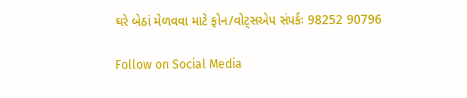ઘરે બેઠાં મેળવવા માટે ફોન/વોટ્સએપ સંપર્કઃ 98252 90796

Follow on Social Media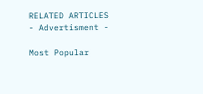RELATED ARTICLES
- Advertisment -

Most Popular